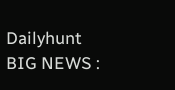Dailyhunt
BIG NEWS :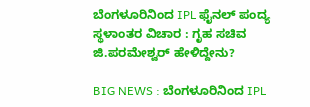ಬೆಂಗಳೂರಿನಿಂದ IPL ಫೈನಲ್ ಪಂದ್ಯ ಸ್ಥಳಾಂತರ ವಿಚಾರ : ಗೃಹ ಸಚಿವ ಜಿ.ಪರಮೇಶ್ವರ್ ಹೇಳಿದ್ದೇನು?

BIG NEWS : ಬೆಂಗಳೂರಿನಿಂದ IPL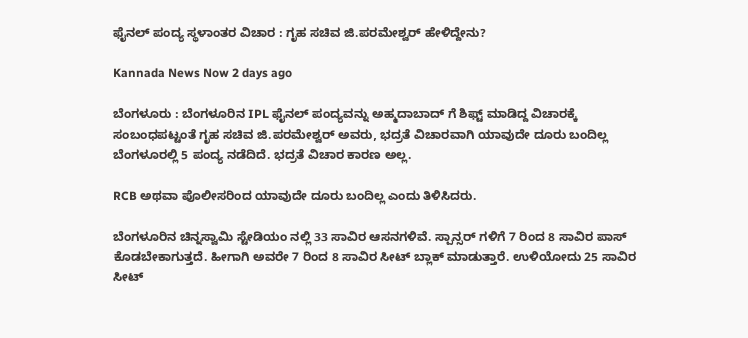ಫೈನಲ್ ಪಂದ್ಯ ಸ್ಥಳಾಂತರ ವಿಚಾರ : ಗೃಹ ಸಚಿವ ಜಿ.ಪರಮೇಶ್ವರ್ ಹೇಳಿದ್ದೇನು?

Kannada News Now 2 days ago

ಬೆಂಗಳೂರು : ಬೆಂಗಳೂರಿನ IPL ಫೈನಲ್ ಪಂದ್ಯವನ್ನು ಅಹ್ಮದಾಬಾದ್ ಗೆ ಶಿಫ್ಟ್ ಮಾಡಿದ್ದ ವಿಚಾರಕ್ಕೆ ಸಂಬಂಧಪಟ್ಟಂತೆ ಗೃಹ ಸಚಿವ ಜಿ.ಪರಮೇಶ್ವರ್ ಅವರು, ಭದ್ರತೆ ವಿಚಾರವಾಗಿ ಯಾವುದೇ ದೂರು ಬಂದಿಲ್ಲ ಬೆಂಗಳೂರಲ್ಲಿ 5 ಪಂದ್ಯ ನಡೆದಿದೆ. ಭದ್ರತೆ ವಿಚಾರ ಕಾರಣ ಅಲ್ಲ.

RCB ಅಥವಾ ಪೊಲೀಸರಿಂದ ಯಾವುದೇ ದೂರು ಬಂದಿಲ್ಲ ಎಂದು ತಿಳಿಸಿದರು.

ಬೆಂಗಳೂರಿನ ಚಿನ್ನಸ್ವಾಮಿ ಸ್ಟೇಡಿಯಂ ನಲ್ಲಿ 33 ಸಾವಿರ ಆಸನಗಳಿವೆ. ಸ್ಪಾನ್ಸರ್ ಗಳಿಗೆ 7 ರಿಂದ 8 ಸಾವಿರ ಪಾಸ್ ಕೊಡಬೇಕಾಗುತ್ತದೆ. ಹೀಗಾಗಿ ಅವರೇ 7 ರಿಂದ 8 ಸಾವಿರ ಸೀಟ್ ಬ್ಲಾಕ್ ಮಾಡುತ್ತಾರೆ. ಉಳಿಯೋದು 25 ಸಾವಿರ ಸೀಟ್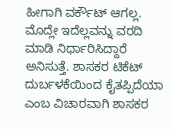ಹೀಗಾಗಿ ವರ್ಕೌಟ್ ಆಗಲ್ಲ. ಮೊದ್ಲೇ ಇದೆಲ್ಲವನ್ನು ವರದಿ ಮಾಡಿ ನಿರ್ಧಾರಿಸಿದ್ದಾರೆ ಅನಿಸುತ್ತೆ. ಶಾಸಕರ ಟಿಕೆಟ್ ದುರ್ಬಳಕೆಯಿಂದ ಕೈತಪ್ಪಿದೆಯಾ ಎಂಬ ವಿಚಾರವಾಗಿ ಶಾಸಕರ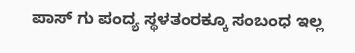ಪಾಸ್ ಗು ಪಂದ್ಯ ಸ್ಥಳತಂರಕ್ಕೂ ಸಂಬಂಧ ಇಲ್ಲ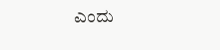ಎಂದು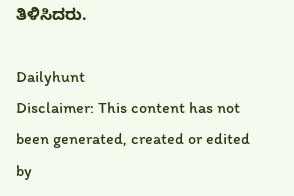ತಿಳಿಸಿದರು.

Dailyhunt
Disclaimer: This content has not been generated, created or edited by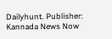Dailyhunt. Publisher: Kannada News Now